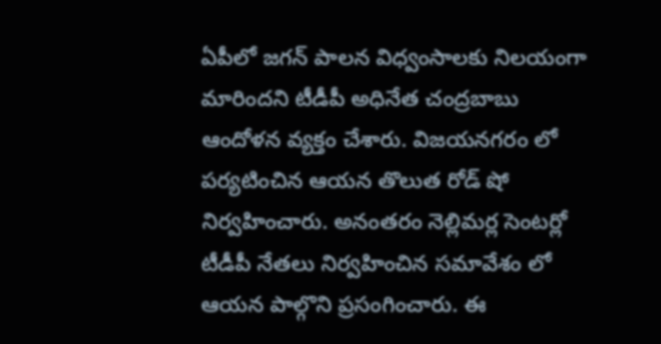ఏపీలో జగన్ పాలన విధ్వంసాలకు నిలయంగా మారిందని టీడీపీ అధినేత చంద్రబాబు ఆందోళన వ్యక్తం చేశారు. విజయనగరం లో పర్యటించిన ఆయన తొలుత రోడ్ షో నిర్వహించారు. అనంతరం నెల్లిమర్ల సెంటర్లో టీడీపీ నేతలు నిర్వహించిన సమావేశం లో ఆయన పాల్గొని ప్రసంగించారు. ఈ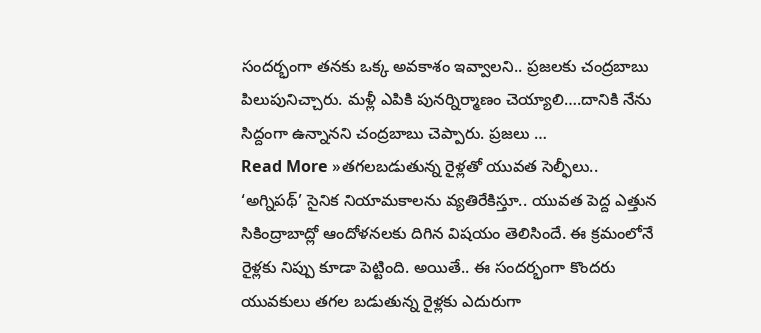సందర్భంగా తనకు ఒక్క అవకాశం ఇవ్వాలని.. ప్రజలకు చంద్రబాబు పిలుపునిచ్చారు. మళ్లీ ఎపికి పునర్నిర్మాణం చెయ్యాలి….దానికి నేను సిద్దంగా ఉన్నానని చంద్రబాబు చెప్పారు. ప్రజలు …
Read More »తగలబడుతున్న రైళ్లతో యువత సెల్ఫీలు..
‘అగ్నిపథ్’ సైనిక నియామకాలను వ్యతిరేకిస్తూ.. యువత పెద్ద ఎత్తున సికింద్రాబాద్లో ఆందోళనలకు దిగిన విషయం తెలిసిందే. ఈ క్రమంలోనే రైళ్లకు నిప్పు కూడా పెట్టింది. అయితే.. ఈ సందర్భంగా కొందరు యువకులు తగల బడుతున్న రైళ్లకు ఎదురుగా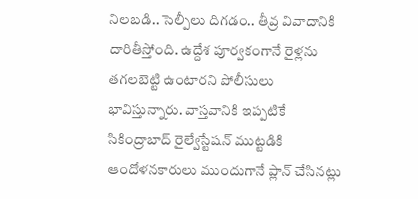నిలబడి.. సెల్పీలు దిగడం.. తీవ్ర వివాదానికి దారితీస్తోంది. ఉద్దేశ పూర్వకంగానే రైళ్లను తగలబెట్టి ఉంటారని పోలీసులు భావిస్తున్నారు. వాస్తవానికి ఇప్పటికే సికింద్రాబాద్ రైల్వేస్టేషన్ ముట్టడికి ఆందోళనకారులు ముందుగానే ప్లాన్ చేసినట్లు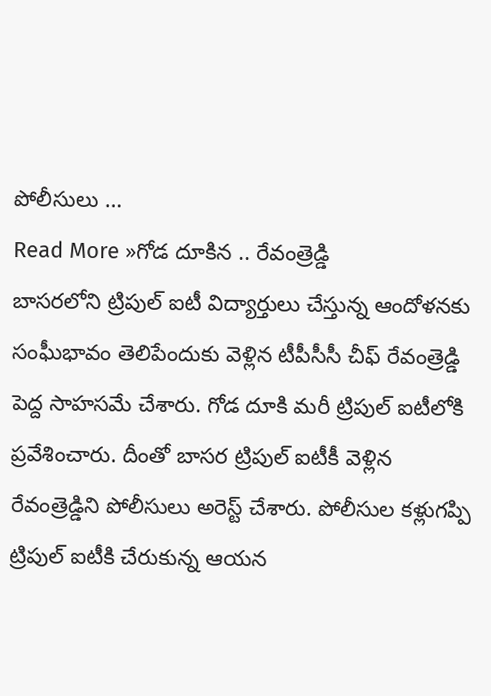పోలీసులు …
Read More »గోడ దూకిన .. రేవంత్రెడ్డి
బాసరలోని ట్రిపుల్ ఐటీ విద్యార్తులు చేస్తున్న ఆందోళనకు సంఘీభావం తెలిపేందుకు వెళ్లిన టీపీసీసీ చీఫ్ రేవంత్రెడ్డి పెద్ద సాహసమే చేశారు. గోడ దూకి మరీ ట్రిపుల్ ఐటీలోకి ప్రవేశించారు. దీంతో బాసర ట్రిపుల్ ఐటీకీ వెళ్లిన రేవంత్రెడ్డిని పోలీసులు అరెస్ట్ చేశారు. పోలీసుల కళ్లుగప్పి ట్రిపుల్ ఐటీకి చేరుకున్న ఆయన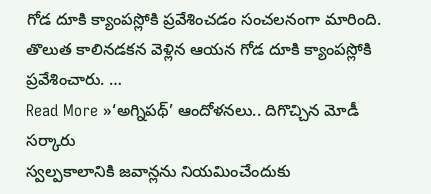గోడ దూకి క్యాంపస్లోకి ప్రవేశించడం సంచలనంగా మారింది. తొలుత కాలినడకన వెళ్లిన ఆయన గోడ దూకి క్యాంపస్లోకి ప్రవేశించారు. …
Read More »‘అగ్నిపథ్’ ఆందోళనలు.. దిగొచ్చిన మోడీ సర్కారు
స్వల్పకాలానికి జవాన్లను నియమించేందుకు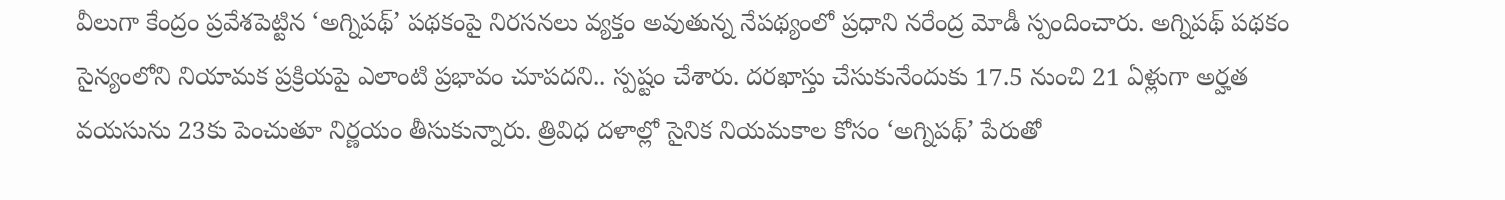వీలుగా కేంద్రం ప్రవేశపెట్టిన ‘అగ్నిపథ్’ పథకంపై నిరసనలు వ్యక్తం అవుతున్న నేపథ్యంలో ప్రధాని నరేంద్ర మోడీ స్పందించారు. అగ్నిపథ్ పథకం సైన్యంలోని నియామక ప్రక్రియపై ఎలాంటి ప్రభావం చూపదని.. స్పష్టం చేశారు. దరఖాస్తు చేసుకునేందుకు 17.5 నుంచి 21 ఏళ్లుగా అర్హత వయసును 23కు పెంచుతూ నిర్ణయం తీసుకున్నారు. త్రివిధ దళాల్లో సైనిక నియమకాల కోసం ‘అగ్నిపథ్’ పేరుతో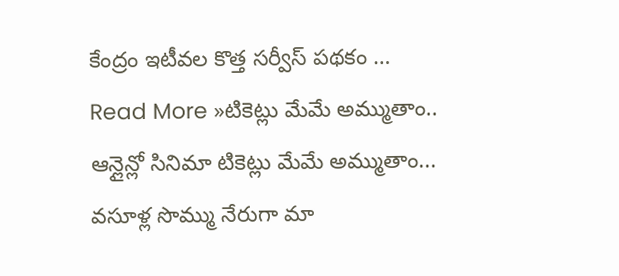కేంద్రం ఇటీవల కొత్త సర్వీస్ పథకం …
Read More »టికెట్లు మేమే అమ్ముతాం..
ఆన్లైన్లో సినిమా టికెట్లు మేమే అమ్ముతాం... వసూళ్ల సొమ్ము నేరుగా మా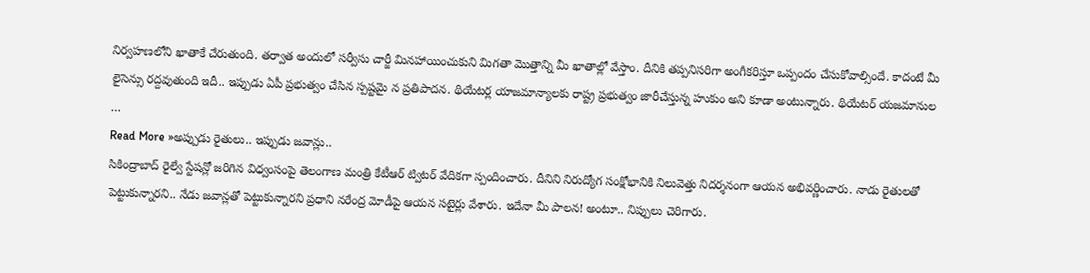నిర్వహణలోని ఖాతాకే చేరుతుంది. తర్వాత అందులో సర్వీసు చార్జీ మినహాయించుకుని మిగతా మొత్తాన్ని మీ ఖాతాల్లో వేస్తాం. దీనికి తప్పనిసరిగా అంగీకరిస్తూ ఒప్పందం చేసుకోవాల్సిందే. కాదంటే మీ లైసెన్సు రద్దవుతుంది ఇదీ.. ఇప్పుడు ఏపీ ప్రభుత్వం చేసిన స్పష్టమై న ప్రతిపాదన. థియేటర్ల యాజమాన్యాలకు రాష్ట్ర ప్రభుత్వం జారీచేస్తున్న హుకుం అని కూడా అంటున్నారు. థియేటర్ యజమానుల …
Read More »అప్పుడు రైతులు.. ఇప్పుడు జవాన్లు..
సికింద్రాబాద్ రైల్వే స్టేషన్లో జరిగిన విధ్వంసంపై తెలంగాణ మంత్రి కేటీఆర్ ట్విటర్ వేదికగా స్పందించారు. దీనిని నిరుద్యోగ సంక్షోభానికి నిలువెత్తు నిదర్శనంగా ఆయన అభివర్ణించారు. నాడు రైతులతో పెట్టుకున్నారని.. నేడు జవాన్లతో పెట్టుకున్నారని ప్రధాని నరేంద్ర మోడీపై ఆయన సటైర్లు వేశారు. ఇదేనా మీ పాలన! అంటూ.. నిప్పులు చెరిగారు.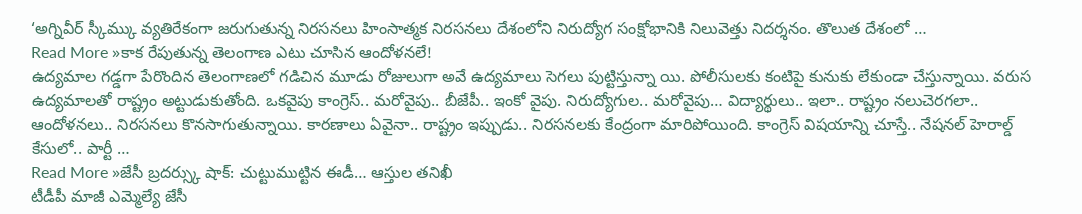‘అగ్నివీర్ స్కీమ్కు వ్యతిరేకంగా జరుగుతున్న నిరసనలు హింసాత్మక నిరసనలు దేశంలోని నిరుద్యోగ సంక్షోభానికి నిలువెత్తు నిదర్శనం. తొలుత దేశంలో …
Read More »కాక రేపుతున్న తెలంగాణ ఎటు చూసిన ఆందోళనలే!
ఉద్యమాల గడ్డగా పేరొందిన తెలంగాణలో గడిచిన మూడు రోజులుగా అవే ఉద్యమాలు సెగలు పుట్టిస్తున్నా యి. పోలీసులకు కంటిపై కునుకు లేకుండా చేస్తున్నాయి. వరుస ఉద్యమాలతో రాష్ట్రం అట్టుడుకుతోంది. ఒకవైపు కాంగ్రెస్.. మరోవైపు.. బీజేపీ.. ఇంకో వైపు. నిరుద్యోగుల.. మరోవైపు… విద్యార్థులు.. ఇలా.. రాష్ట్రం నలుచెరగలా.. ఆందోళనలు.. నిరసనలు కొనసాగుతున్నాయి. కారణాలు ఏవైనా.. రాష్ట్రం ఇప్పుడు.. నిరసనలకు కేంద్రంగా మారిపోయింది. కాంగ్రెస్ విషయాన్ని చూస్తే.. నేషనల్ హెరాల్డ్ కేసులో.. పార్టీ …
Read More »జేసీ బ్రదర్స్కు షాక్: చుట్టుముట్టిన ఈడీ… ఆస్తుల తనిఖీ
టీడీపీ మాజీ ఎమ్మెల్యే జేసీ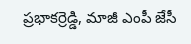ప్రభాకర్రెడ్డి, మాజీ ఎంపీ జేసీ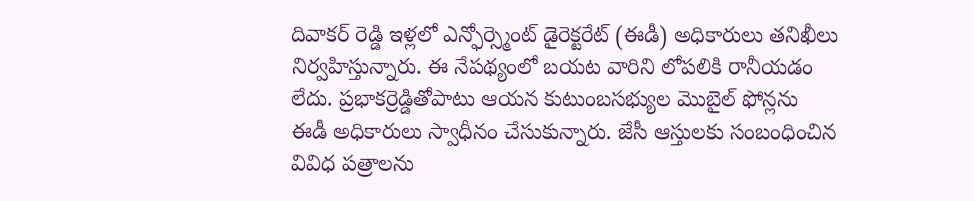దివాకర్ రెడ్డి ఇళ్లలో ఎన్ఫోర్స్మెంట్ డైరెక్టరేట్ (ఈడీ) అధికారులు తనిఖీలు నిర్వహిస్తున్నారు. ఈ నేపథ్యంలో బయట వారిని లోపలికి రానీయడం లేదు. ప్రభాకర్రెడ్డితోపాటు ఆయన కుటుంబసభ్యుల మొబైల్ ఫోన్లను ఈడీ అధికారులు స్వాధీనం చేసుకున్నారు. జేసీ ఆస్తులకు సంబంధించిన వివిధ పత్రాలను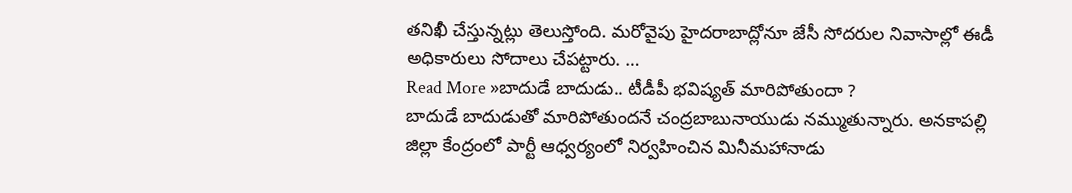తనిఖీ చేస్తున్నట్లు తెలుస్తోంది. మరోవైపు హైదరాబాద్లోనూ జేసీ సోదరుల నివాసాల్లో ఈడీ అధికారులు సోదాలు చేపట్టారు. …
Read More »బాదుడే బాదుడు.. టీడీపీ భవిష్యత్ మారిపోతుందా ?
బాదుడే బాదుడుతో మారిపోతుందనే చంద్రబాబునాయుడు నమ్ముతున్నారు. అనకాపల్లి జిల్లా కేంద్రంలో పార్టీ ఆధ్వర్యంలో నిర్వహించిన మినీమహానాడు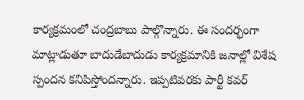కార్యక్రమంలో చంద్రబాబు పాల్గొన్నారు. ఈ సందర్భంగా మాట్లాడుతూ బాదుడేబాదుడు కార్యక్రమానికి జనాల్లో విశేష స్పందన కనిపిస్తోందన్నారు. ఇప్పటివరకు పార్టీ కవర్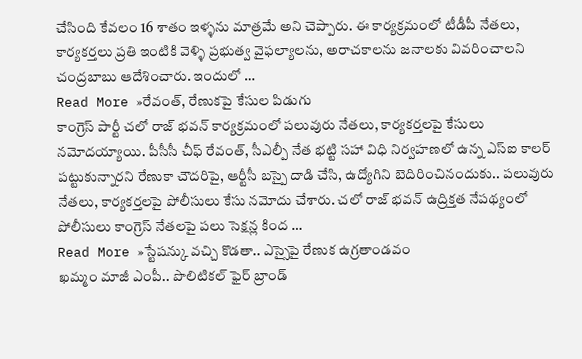చేసింది కేవలం 16 శాతం ఇళ్ళను మాత్రమే అని చెప్పారు. ఈ కార్యక్రమంలో టీడీపీ నేతలు, కార్యకర్తలు ప్రతి ఇంటికి వెళ్ళి ప్రభుత్వ వైఫల్యాలను, అరాచకాలను జనాలకు వివరించాలని చంద్రబాబు ఆదేశించారు. ఇందులో …
Read More »రేవంత్, రేణుకపై కేసుల పిడుగు
కాంగ్రెస్ పార్టీ చలో రాజ్ భవన్ కార్యక్రమంలో పలువురు నేతలు, కార్యకర్తలపై కేసులు నమోదయ్యాయి. పీసీసీ చీఫ్ రేవంత్, సీఎల్పీ నేత భట్టి సహా విధి నిర్వహణలో ఉన్న ఎస్ఐ కాలర్ పట్టుకున్నారని రేణుకా చౌదరిపై, ఆర్టీసీ బస్పై దాడి చేసి, ఉద్యోగిని బెదిరించినందుకు.. పలువురు నేతలు, కార్యకర్తలపై పోలీసులు కేసు నమోదు చేశారు. చలో రాజ్ భవన్ ఉద్రిక్తత నేపథ్యంలో పోలీసులు కాంగ్రెస్ నేతలపై పలు సెక్షన్ల కింద …
Read More »స్టేషన్కు వచ్చి కొడతా.. ఎస్సైపై రేణుక ఉగ్రతాండవం
ఖమ్మం మాజీ ఎంపీ.. పొలిటికల్ ఫైర్ బ్రాండ్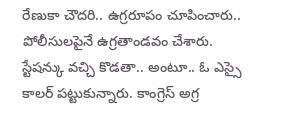రేణుకా చౌదరి.. ఉగ్రరూపం చూపించారు.. పోలీసులపైనే ఉగ్రతాండవం చేశారు. స్టేషన్కు వచ్చి కొడతా.. అంటూ.. ఓ ఎస్సై కాలర్ పట్టుకున్నారు. కాంగ్రెస్ అగ్ర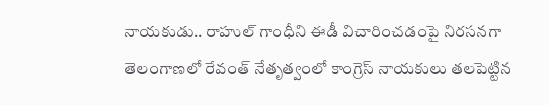నాయకుడు.. రాహుల్ గాంధీని ఈడీ విచారించడంపై నిరసనగా తెలంగాణలో రేవంత్ నేతృత్వంలో కాంగ్రెస్ నాయకులు తలపెట్టిన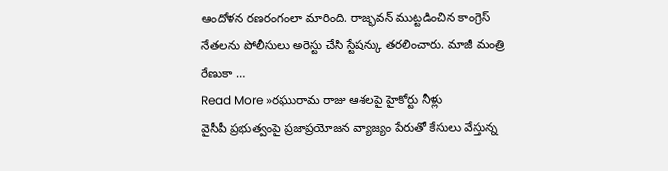ఆందోళన రణరంగంలా మారింది. రాజ్భవన్ ముట్టడించిన కాంగ్రెస్ నేతలను పోలీసులు అరెస్టు చేసి స్టేషన్కు తరలించారు. మాజీ మంత్రి రేణుకా …
Read More »రఘురామ రాజు ఆశలపై హైకోర్టు నీళ్లు
వైసీపీ ప్రభుత్వంపై ప్రజాప్రయోజన వ్యాజ్యం పేరుతో కేసులు వేస్తున్న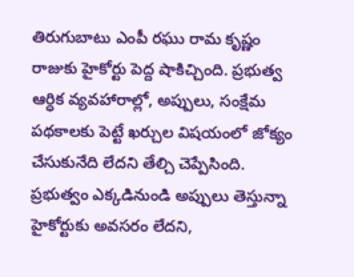తిరుగుబాటు ఎంపీ రఘు రామ కృష్ణం రాజుకు హైకోర్టు పెద్ద షాకిచ్చింది. ప్రభుత్వ ఆర్ధిక వ్యవహారాల్లో, అప్పులు, సంక్షేమ పథకాలకు పెట్టే ఖర్చుల విషయంలో జోక్యం చేసుకునేది లేదని తేల్చి చెప్పేసింది. ప్రభుత్వం ఎక్కడినుండి అప్పులు తెస్తున్నా హైకోర్టుకు అవసరం లేదని,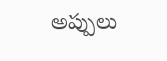అప్పులు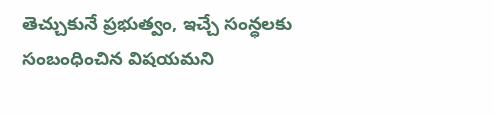తెచ్చుకునే ప్రభుత్వం, ఇచ్చే సంన్ధలకు సంబంధించిన విషయమని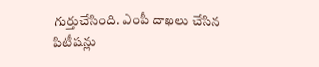గుర్తుచేసింది. ఎంపీ దాఖలు చేసిన పిటీషన్లు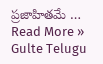ప్రజాహితమే …
Read More »
Gulte Telugu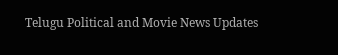Telugu Political and Movie News Updates